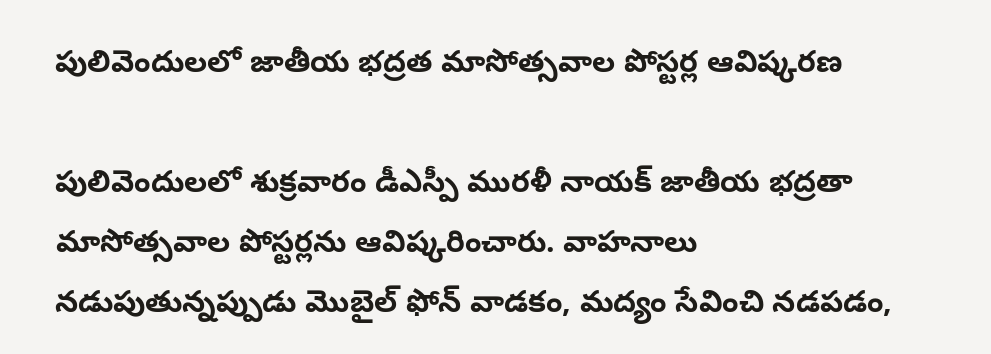పులివెందులలో జాతీయ భద్రత మాసోత్సవాల పోస్టర్ల ఆవిష్కరణ

పులివెందులలో శుక్రవారం డీఎస్పీ మురళీ నాయక్ జాతీయ భద్రతా మాసోత్సవాల పోస్టర్లను ఆవిష్కరించారు. వాహనాలు నడుపుతున్నప్పుడు మొబైల్ ఫోన్ వాడకం, మద్యం సేవించి నడపడం,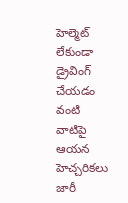హెల్మెట్ లేకుండా డ్రైవింగ్ చేయడం వంటి వాటిపై ఆయన హెచ్చరికలు జారీ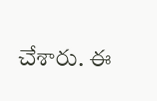చేశారు. ఈ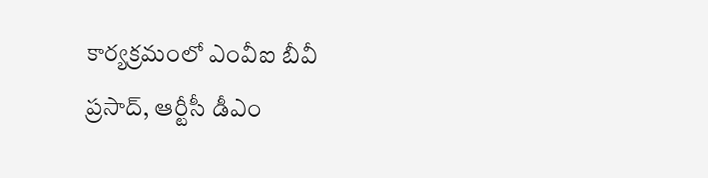కార్యక్రమంలో ఎంవీఐ బీవీ ప్రసాద్, ఆర్టీసీ డీఎం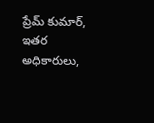ప్రేమ్ కుమార్, ఇతర అధికారులు,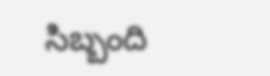సిబ్బంది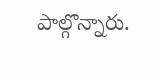పాల్గొన్నారు.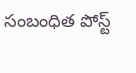సంబంధిత పోస్ట్